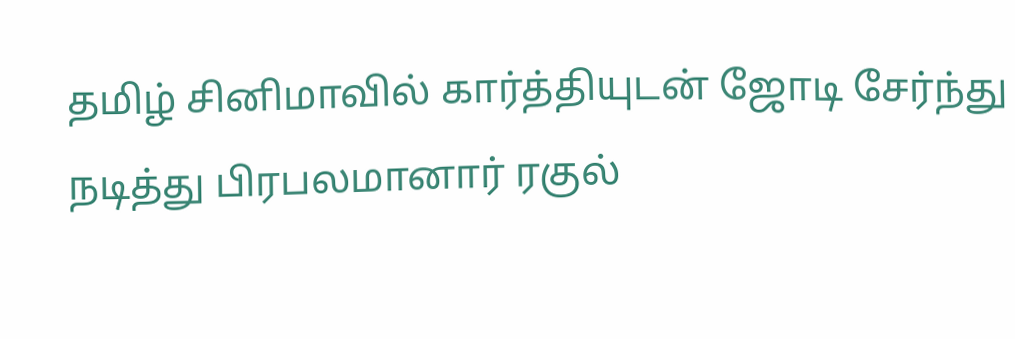தமிழ் சினிமாவில் கார்த்தியுடன் ஜோடி சேர்ந்து நடித்து பிரபலமானார் ரகுல்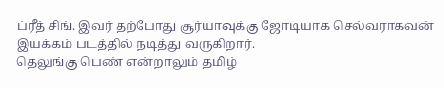ப்ரீத் சிங். இவர் தற்போது சூர்யாவுக்கு ஜோடியாக செல்வராகவன் இயக்கம் படத்தில் நடித்து வருகிறார்.
தெலுங்கு பெண் என்றாலும் தமிழ்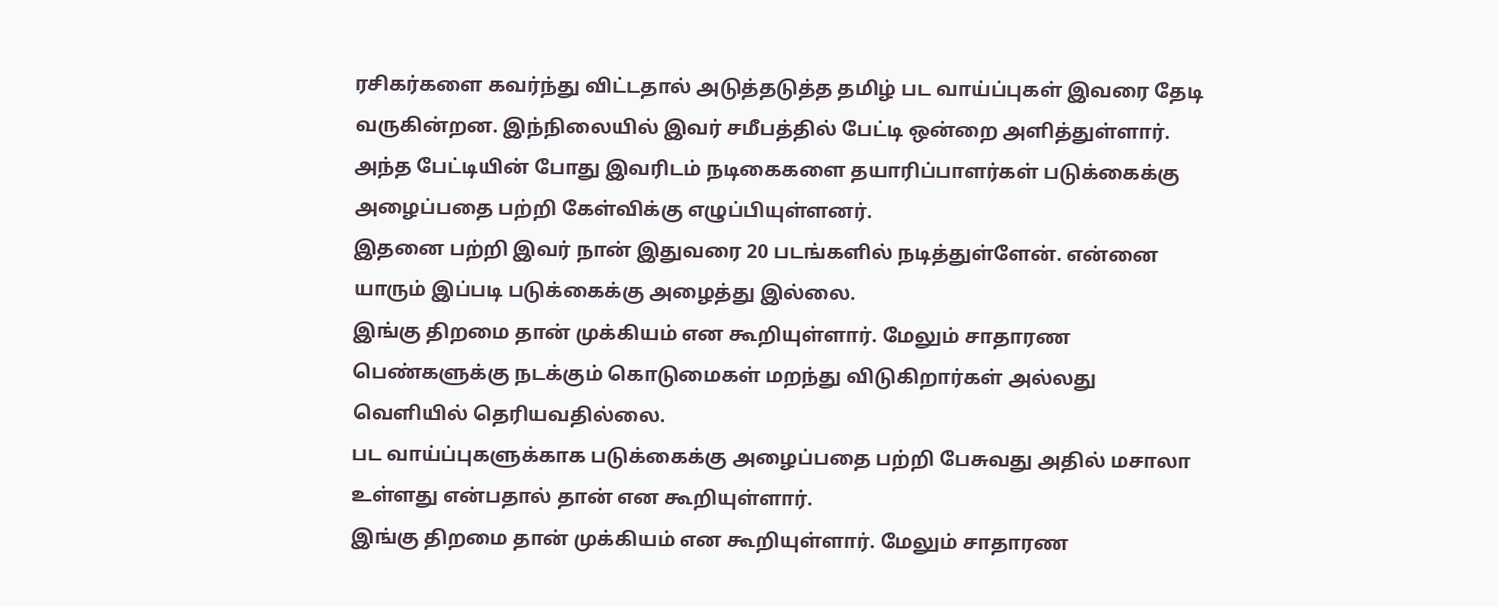ரசிகர்களை கவர்ந்து விட்டதால் அடுத்தடுத்த தமிழ் பட வாய்ப்புகள் இவரை தேடி வருகின்றன. இந்நிலையில் இவர் சமீபத்தில் பேட்டி ஒன்றை அளித்துள்ளார்.
அந்த பேட்டியின் போது இவரிடம் நடிகைகளை தயாரிப்பாளர்கள் படுக்கைக்கு அழைப்பதை பற்றி கேள்விக்கு எழுப்பியுள்ளனர்.
இதனை பற்றி இவர் நான் இதுவரை 20 படங்களில் நடித்துள்ளேன். என்னை யாரும் இப்படி படுக்கைக்கு அழைத்து இல்லை.
இங்கு திறமை தான் முக்கியம் என கூறியுள்ளார். மேலும் சாதாரண பெண்களுக்கு நடக்கும் கொடுமைகள் மறந்து விடுகிறார்கள் அல்லது வெளியில் தெரியவதில்லை.
பட வாய்ப்புகளுக்காக படுக்கைக்கு அழைப்பதை பற்றி பேசுவது அதில் மசாலா உள்ளது என்பதால் தான் என கூறியுள்ளார்.
இங்கு திறமை தான் முக்கியம் என கூறியுள்ளார். மேலும் சாதாரண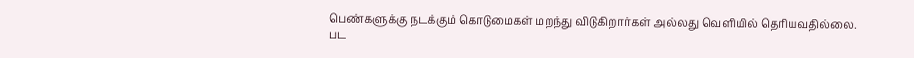பெண்களுக்கு நடக்கும் கொடுமைகள் மறந்து விடுகிறார்கள் அல்லது வெளியில் தெரியவதில்லை.
பட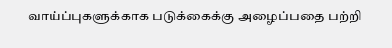வாய்ப்புகளுக்காக படுக்கைக்கு அழைப்பதை பற்றி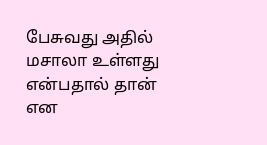பேசுவது அதில் மசாலா உள்ளது என்பதால் தான் என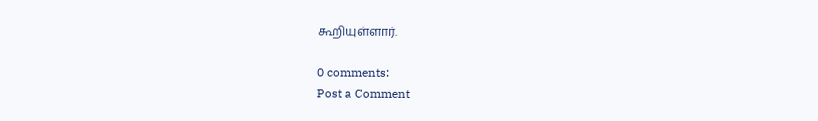கூறியுள்ளார்.

0 comments:
Post a Comment